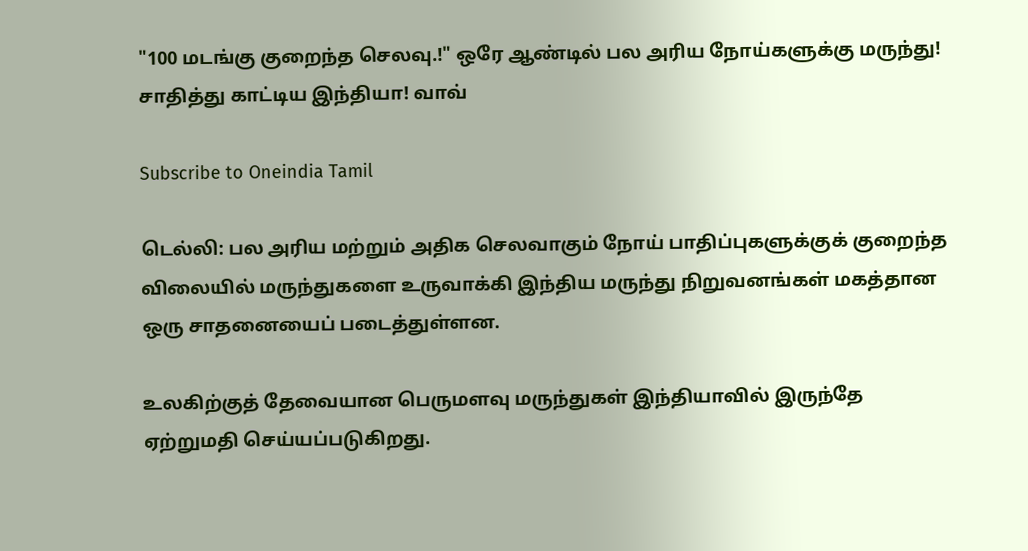"100 மடங்கு குறைந்த செலவு.!" ஒரே ஆண்டில் பல அரிய நோய்களுக்கு மருந்து! சாதித்து காட்டிய இந்தியா! வாவ்

Subscribe to Oneindia Tamil

டெல்லி: பல அரிய மற்றும் அதிக செலவாகும் நோய் பாதிப்புகளுக்குக் குறைந்த விலையில் மருந்துகளை உருவாக்கி இந்திய மருந்து நிறுவனங்கள் மகத்தான ஒரு சாதனையைப் படைத்துள்ளன.

உலகிற்குத் தேவையான பெருமளவு மருந்துகள் இந்தியாவில் இருந்தே ஏற்றுமதி செய்யப்படுகிறது.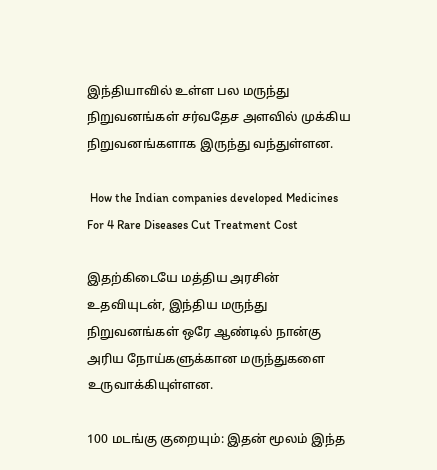இந்தியாவில் உள்ள பல மருந்து நிறுவனங்கள் சர்வதேச அளவில் முக்கிய நிறுவனங்களாக இருந்து வந்துள்ளன.

 How the Indian companies developed Medicines For 4 Rare Diseases Cut Treatment Cost

இதற்கிடையே மத்திய அரசின் உதவியுடன், இந்திய மருந்து நிறுவனங்கள் ஒரே ஆண்டில் நான்கு அரிய நோய்களுக்கான மருந்துகளை உருவாக்கியுள்ளன.

100 மடங்கு குறையும்: இதன் மூலம் இந்த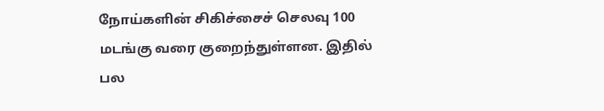நோய்களின் சிகிச்சைச் செலவு 100 மடங்கு வரை குறைந்துள்ளன. இதில் பல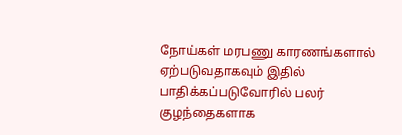நோய்கள் மரபணு காரணங்களால் ஏற்படுவதாகவும் இதில் பாதிக்கப்படுவோரில் பலர் குழந்தைகளாக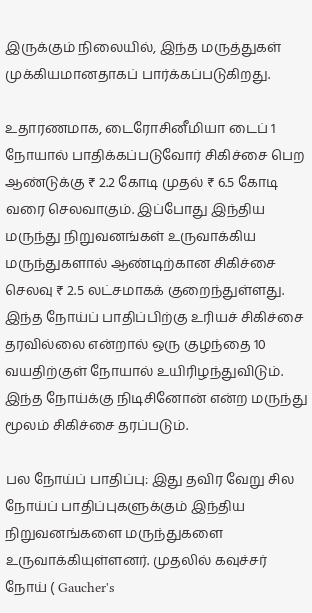இருக்கும் நிலையில், இந்த மருத்துகள் முக்கியமானதாகப் பார்க்கப்படுகிறது.

உதாரணமாக, டைரோசினீமியா டைப் 1 நோயால் பாதிக்கப்படுவோர் சிகிச்சை பெற ஆண்டுக்கு ₹ 2.2 கோடி முதல் ₹ 6.5 கோடி வரை செலவாகும். இப்போது இந்திய மருந்து நிறுவனங்கள் உருவாக்கிய மருந்துகளால் ஆண்டிற்கான சிகிச்சை செலவு ₹ 2.5 லட்சமாகக் குறைந்துள்ளது. இந்த நோய்ப் பாதிப்பிற்கு உரியச் சிகிச்சை தரவில்லை என்றால் ஒரு குழந்தை 10 வயதிற்குள் நோயால் உயிரிழந்துவிடும். இந்த நோய்க்கு நிடிசினோன் என்ற மருந்து மூலம் சிகிச்சை தரப்படும்.

பல நோய்ப் பாதிப்பு: இது தவிர வேறு சில நோய்ப் பாதிப்புகளுக்கும் இந்திய நிறுவனங்களை மருந்துகளை உருவாக்கியுள்ளனர். முதலில் கவுச்சர் நோய் ( Gaucher's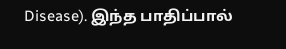Disease). இந்த பாதிப்பால்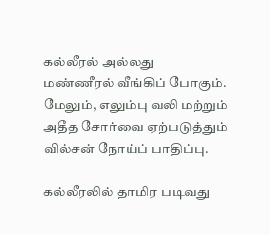கல்லீரல் அல்லது மண்ணீரல் வீங்கிப் போகும். மேலும், எலும்பு வலி மற்றும் அதீத சோர்வை ஏற்படுத்தும் வில்சன் நோய்ப் பாதிப்பு.

கல்லீரலில் தாமிர படிவது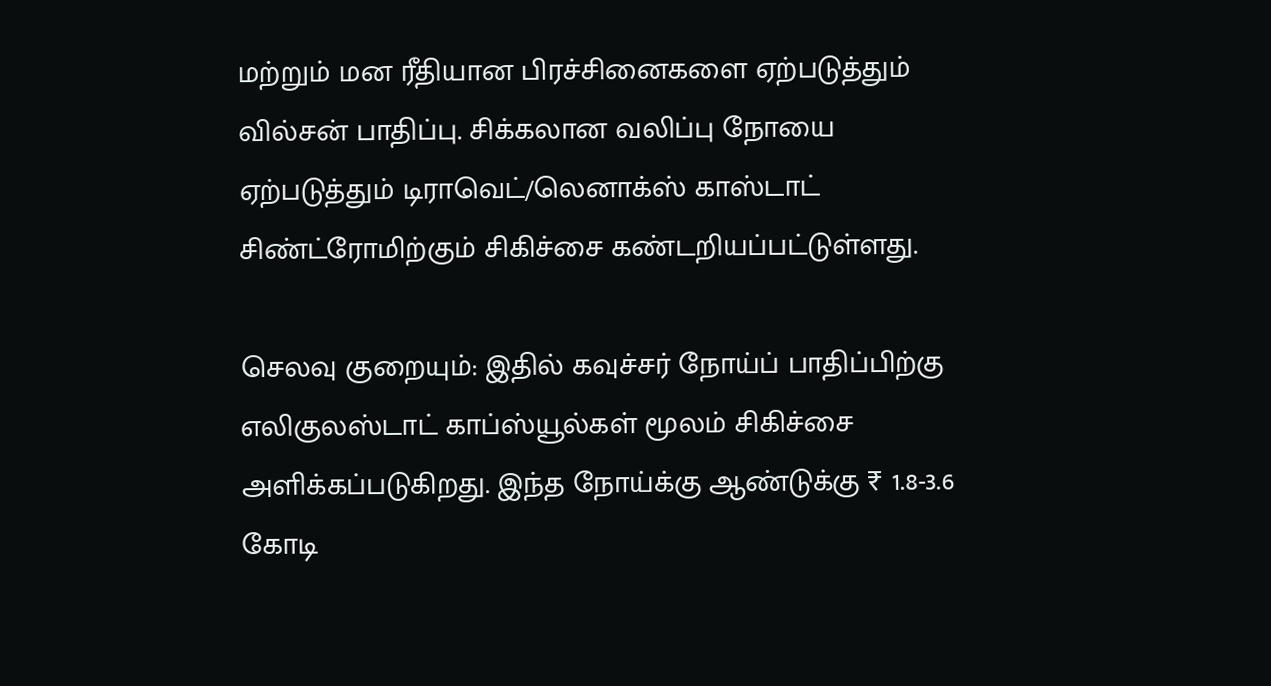மற்றும் மன ரீதியான பிரச்சினைகளை ஏற்படுத்தும் வில்சன் பாதிப்பு. சிக்கலான வலிப்பு நோயை ஏற்படுத்தும் டிராவெட்/லெனாக்ஸ் காஸ்டாட் சிண்ட்ரோமிற்கும் சிகிச்சை கண்டறியப்பட்டுள்ளது.

செலவு குறையும்: இதில் கவுச்சர் நோய்ப் பாதிப்பிற்கு எலிகுலஸ்டாட் காப்ஸ்யூல்கள் மூலம் சிகிச்சை அளிக்கப்படுகிறது. இந்த நோய்க்கு ஆண்டுக்கு ₹ 1.8-3.6 கோடி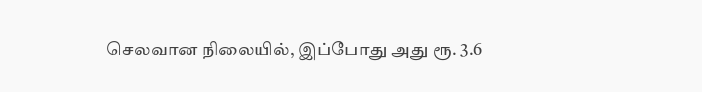செலவான நிலையில், இப்போது அது ரூ. 3.6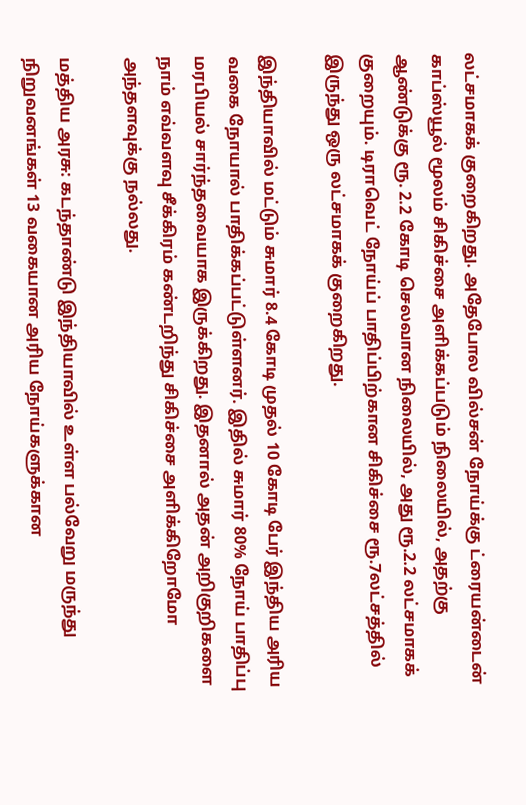லட்சமாகக் குறைகிறது. அதேபோல வில்சன் நோய்க்கு ட்ரையன்டைன் காப்ஸ்யூல் மூலம் சிகிச்சை அளிக்கப்படும் நிலையில், அதற்கு ஆண்டுக்கு ரூ. 2.2 கோடி செலவான நிலையில், அது ரூ.2.2 லட்சமாகக் குறையும். டிராவெட் நோய்ப் பாதிப்பிற்கான சிகிச்சை ரூ.7லட்சத்தில் இருந்து ஒரு லட்சமாகக் குறைகிறது.

இந்தியாவில் மட்டும் சுமார் 8.4 கோடி முதல் 10 கோடி பேர் இந்திய அரிய வகை நோயால் பாதிக்கப்பட்டுள்ளனர். இதில் சுமார் 80% நோய் பாதிப்பு மரபியல் சார்ந்தவையாக இருக்கிறது. இதனால் அதன் அறிகுறிகளை நாம் எவ்வளவு சீக்கிரம் கண்டறிந்து சிகிச்சை அளிக்கிறோமோ அந்தளவுக்கு நல்லது.

மத்திய அரசு: கடந்தாண்டு இந்தியாவில் உள்ள பல்வேறு மருந்து நிறுவனங்கள் 13 வகையான அரிய நோய்களுக்கான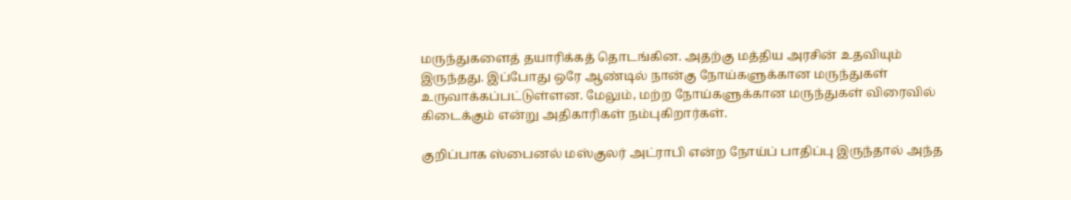மருந்துகளைத் தயாரிக்கத் தொடங்கின. அதற்கு மத்திய அரசின் உதவியும் இருந்தது. இப்போது ஒரே ஆண்டில் நான்கு நோய்களுக்கான மருந்துகள் உருவாக்கப்பட்டுள்ளன. மேலும், மற்ற நோய்களுக்கான மருந்துகள் விரைவில் கிடைக்கும் என்று அதிகாரிகள் நம்புகிறார்கள்.

குறிப்பாக ஸ்பைனல் மஸ்குலர் அட்ராபி என்ற நோய்ப் பாதிப்பு இருந்தால் அந்த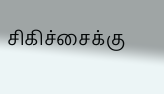சிகிச்சைக்கு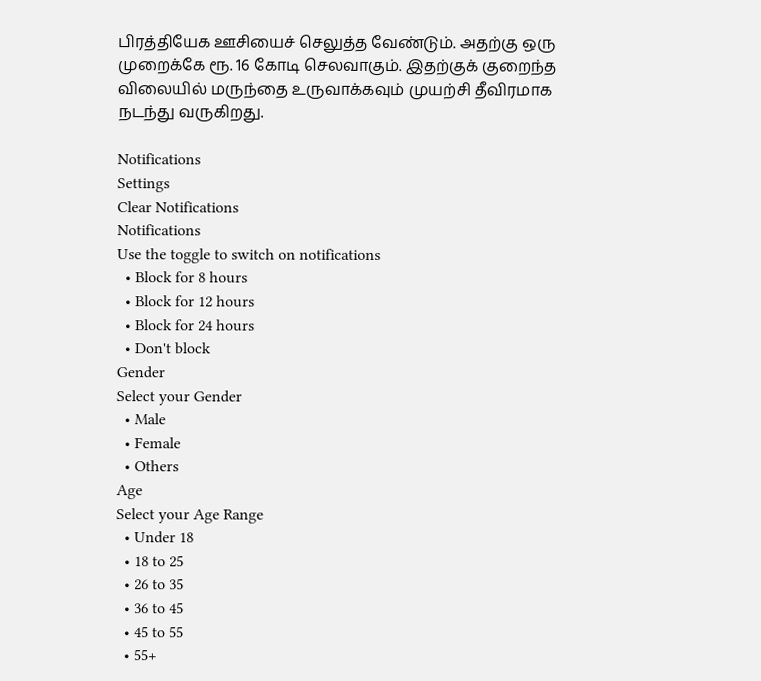பிரத்தியேக ஊசியைச் செலுத்த வேண்டும். அதற்கு ஒரு முறைக்கே ரூ. 16 கோடி செலவாகும். இதற்குக் குறைந்த விலையில் மருந்தை உருவாக்கவும் முயற்சி தீவிரமாக நடந்து வருகிறது.

Notifications
Settings
Clear Notifications
Notifications
Use the toggle to switch on notifications
  • Block for 8 hours
  • Block for 12 hours
  • Block for 24 hours
  • Don't block
Gender
Select your Gender
  • Male
  • Female
  • Others
Age
Select your Age Range
  • Under 18
  • 18 to 25
  • 26 to 35
  • 36 to 45
  • 45 to 55
  • 55+